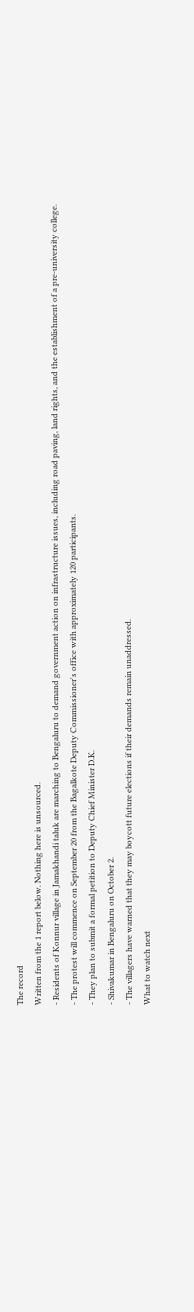The record
Written from the 1 report below. Nothing here is unsourced.
- Residents of Konnur village in Jamakhandi taluk are marching to Bengaluru to demand government action on infrastructure issues, including road paving, land rights, and the establishment of a pre-university college.
- The protest will commence on September 20 from the Bagalkote Deputy Commissioner's office with approximately 120 participants.
- They plan to submit a formal petition to Deputy Chief Minister D.K.
- Shivakumar in Bengaluru on October 2.
- The villagers have warned that they may boycott future elections if their demands remain unaddressed.
What to watch next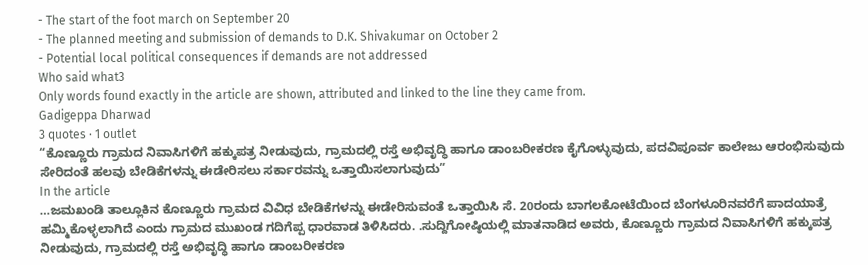- The start of the foot march on September 20
- The planned meeting and submission of demands to D.K. Shivakumar on October 2
- Potential local political consequences if demands are not addressed
Who said what3
Only words found exactly in the article are shown, attributed and linked to the line they came from.
Gadigeppa Dharwad
3 quotes · 1 outlet
“ಕೊಣ್ಣೂರು ಗ್ರಾಮದ ನಿವಾಸಿಗಳಿಗೆ ಹಕ್ಕುಪತ್ರ ನೀಡುವುದು, ಗ್ರಾಮದಲ್ಲಿ ರಸ್ತೆ ಅಭಿವೃದ್ಧಿ ಹಾಗೂ ಡಾಂಬರೀಕರಣ ಕೈಗೊಳ್ಳುವುದು, ಪದವಿಪೂರ್ವ ಕಾಲೇಜು ಆರಂಭಿಸುವುದು ಸೇರಿದಂತೆ ಹಲವು ಬೇಡಿಕೆಗಳನ್ನು ಈಡೇರಿಸಲು ಸರ್ಕಾರವನ್ನು ಒತ್ತಾಯಿಸಲಾಗುವುದು”
In the article
…ಜಮಖಂಡಿ ತಾಲ್ಲೂಕಿನ ಕೊಣ್ಣೂರು ಗ್ರಾಮದ ವಿವಿಧ ಬೇಡಿಕೆಗಳನ್ನು ಈಡೇರಿಸುವಂತೆ ಒತ್ತಾಯಿಸಿ ಸೆ. 20ರಂದು ಬಾಗಲಕೋಟೆಯಿಂದ ಬೆಂಗಳೂರಿನವರೆಗೆ ಪಾದಯಾತ್ರೆ ಹಮ್ಮಿಕೊಳ್ಳಲಾಗಿದೆ ಎಂದು ಗ್ರಾಮದ ಮುಖಂಡ ಗದಿಗೆಪ್ಪ ಧಾರವಾಡ ತಿಳಿಸಿದರು. .ಸುದ್ದಿಗೋಷ್ಠಿಯಲ್ಲಿ ಮಾತನಾಡಿದ ಅವರು, ಕೊಣ್ಣೂರು ಗ್ರಾಮದ ನಿವಾಸಿಗಳಿಗೆ ಹಕ್ಕುಪತ್ರ ನೀಡುವುದು, ಗ್ರಾಮದಲ್ಲಿ ರಸ್ತೆ ಅಭಿವೃದ್ಧಿ ಹಾಗೂ ಡಾಂಬರೀಕರಣ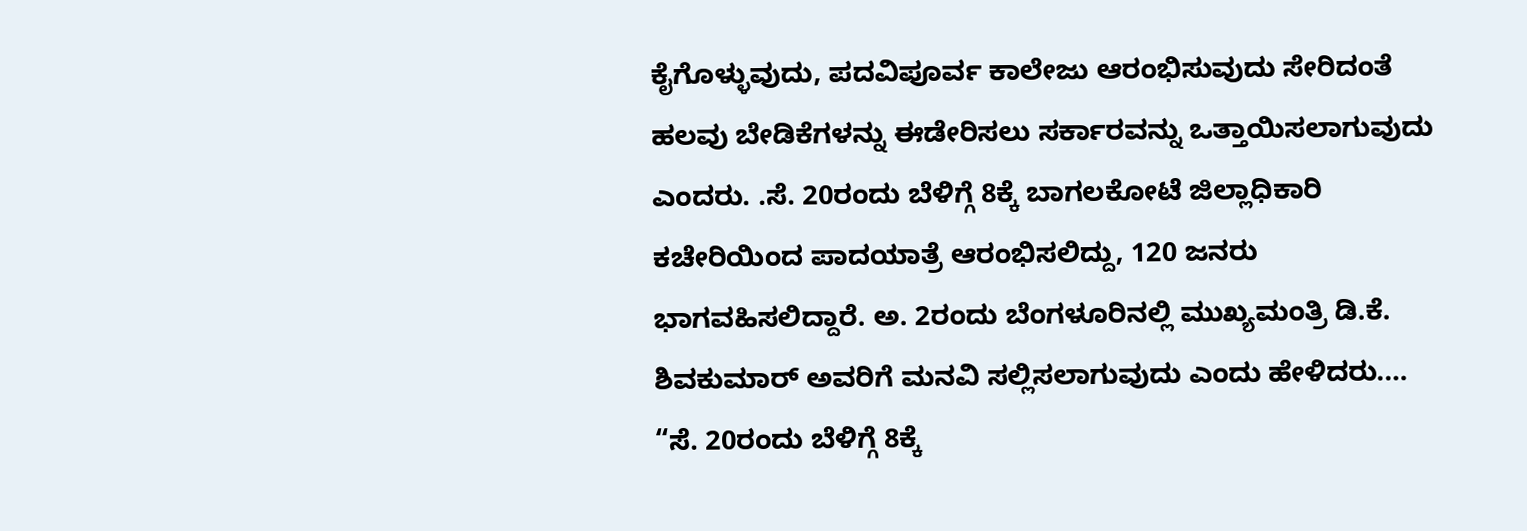ಕೈಗೊಳ್ಳುವುದು, ಪದವಿಪೂರ್ವ ಕಾಲೇಜು ಆರಂಭಿಸುವುದು ಸೇರಿದಂತೆ ಹಲವು ಬೇಡಿಕೆಗಳನ್ನು ಈಡೇರಿಸಲು ಸರ್ಕಾರವನ್ನು ಒತ್ತಾಯಿಸಲಾಗುವುದು ಎಂದರು. .ಸೆ. 20ರಂದು ಬೆಳಿಗ್ಗೆ 8ಕ್ಕೆ ಬಾಗಲಕೋಟೆ ಜಿಲ್ಲಾಧಿಕಾರಿ ಕಚೇರಿಯಿಂದ ಪಾದಯಾತ್ರೆ ಆರಂಭಿಸಲಿದ್ದು, 120 ಜನರು ಭಾಗವಹಿಸಲಿದ್ದಾರೆ. ಅ. 2ರಂದು ಬೆಂಗಳೂರಿನಲ್ಲಿ ಮುಖ್ಯಮಂತ್ರಿ ಡಿ.ಕೆ. ಶಿವಕುಮಾರ್ ಅವರಿಗೆ ಮನವಿ ಸಲ್ಲಿಸಲಾಗುವುದು ಎಂದು ಹೇಳಿದರು.…
“ಸೆ. 20ರಂದು ಬೆಳಿಗ್ಗೆ 8ಕ್ಕೆ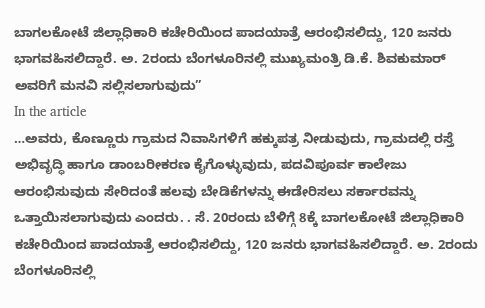ಬಾಗಲಕೋಟೆ ಜಿಲ್ಲಾಧಿಕಾರಿ ಕಚೇರಿಯಿಂದ ಪಾದಯಾತ್ರೆ ಆರಂಭಿಸಲಿದ್ದು, 120 ಜನರು ಭಾಗವಹಿಸಲಿದ್ದಾರೆ. ಅ. 2ರಂದು ಬೆಂಗಳೂರಿನಲ್ಲಿ ಮುಖ್ಯಮಂತ್ರಿ ಡಿ.ಕೆ. ಶಿವಕುಮಾರ್ ಅವರಿಗೆ ಮನವಿ ಸಲ್ಲಿಸಲಾಗುವುದು”
In the article
…ಅವರು, ಕೊಣ್ಣೂರು ಗ್ರಾಮದ ನಿವಾಸಿಗಳಿಗೆ ಹಕ್ಕುಪತ್ರ ನೀಡುವುದು, ಗ್ರಾಮದಲ್ಲಿ ರಸ್ತೆ ಅಭಿವೃದ್ಧಿ ಹಾಗೂ ಡಾಂಬರೀಕರಣ ಕೈಗೊಳ್ಳುವುದು, ಪದವಿಪೂರ್ವ ಕಾಲೇಜು ಆರಂಭಿಸುವುದು ಸೇರಿದಂತೆ ಹಲವು ಬೇಡಿಕೆಗಳನ್ನು ಈಡೇರಿಸಲು ಸರ್ಕಾರವನ್ನು ಒತ್ತಾಯಿಸಲಾಗುವುದು ಎಂದರು. . ಸೆ. 20ರಂದು ಬೆಳಿಗ್ಗೆ 8ಕ್ಕೆ ಬಾಗಲಕೋಟೆ ಜಿಲ್ಲಾಧಿಕಾರಿ ಕಚೇರಿಯಿಂದ ಪಾದಯಾತ್ರೆ ಆರಂಭಿಸಲಿದ್ದು, 120 ಜನರು ಭಾಗವಹಿಸಲಿದ್ದಾರೆ. ಅ. 2ರಂದು ಬೆಂಗಳೂರಿನಲ್ಲಿ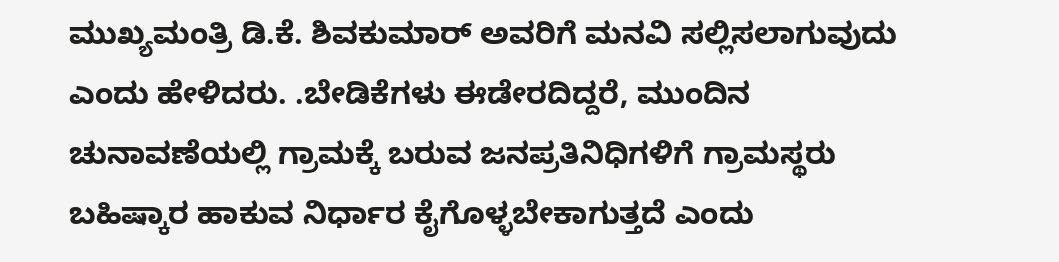ಮುಖ್ಯಮಂತ್ರಿ ಡಿ.ಕೆ. ಶಿವಕುಮಾರ್ ಅವರಿಗೆ ಮನವಿ ಸಲ್ಲಿಸಲಾಗುವುದು ಎಂದು ಹೇಳಿದರು. .ಬೇಡಿಕೆಗಳು ಈಡೇರದಿದ್ದರೆ, ಮುಂದಿನ ಚುನಾವಣೆಯಲ್ಲಿ ಗ್ರಾಮಕ್ಕೆ ಬರುವ ಜನಪ್ರತಿನಿಧಿಗಳಿಗೆ ಗ್ರಾಮಸ್ಥರು ಬಹಿಷ್ಕಾರ ಹಾಕುವ ನಿರ್ಧಾರ ಕೈಗೊಳ್ಳಬೇಕಾಗುತ್ತದೆ ಎಂದು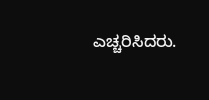ಎಚ್ಚರಿಸಿದರು.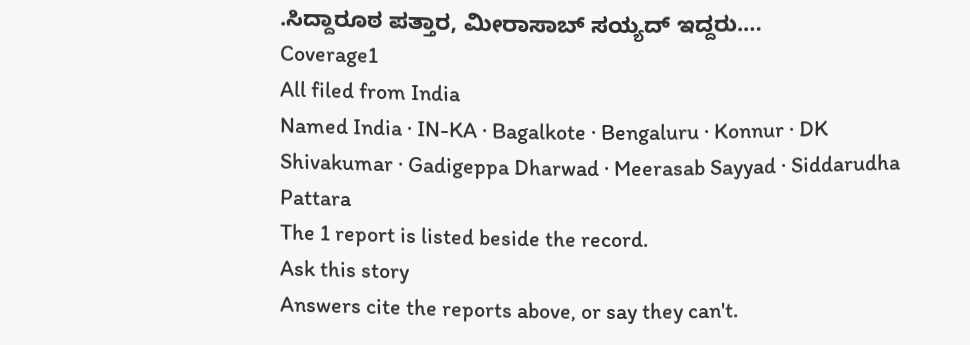.ಸಿದ್ದಾರೂಠ ಪತ್ತಾರ, ಮೀರಾಸಾಬ್ ಸಯ್ಯದ್ ಇದ್ದರು.…
Coverage1
All filed from India
Named India · IN-KA · Bagalkote · Bengaluru · Konnur · DK Shivakumar · Gadigeppa Dharwad · Meerasab Sayyad · Siddarudha Pattara
The 1 report is listed beside the record.
Ask this story
Answers cite the reports above, or say they can't.